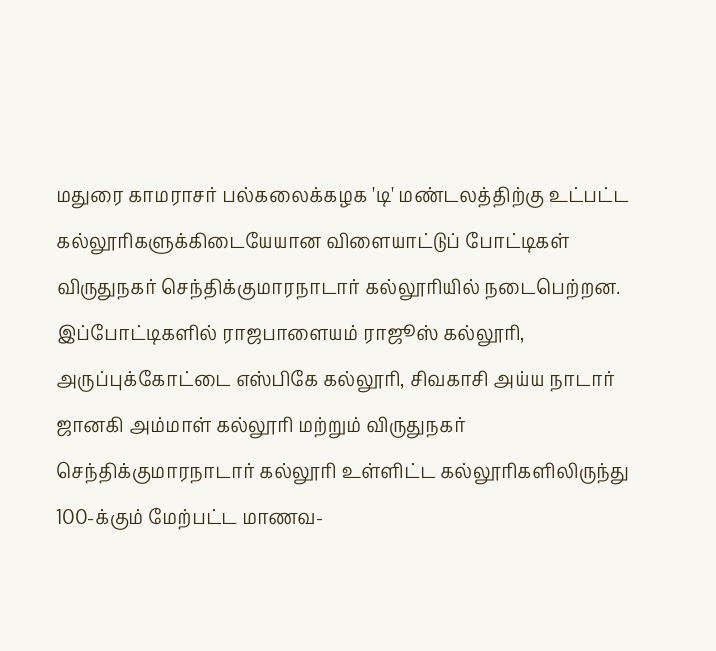மதுரை காமராசர் பல்கலைக்கழக 'டி' மண்டலத்திற்கு உட்பட்ட கல்லூரிகளுக்கிடையேயான விளையாட்டுப் போட்டிகள் விருதுநகர் செந்திக்குமாரநாடார் கல்லூரியில் நடைபெற்றன.
இப்போட்டிகளில் ராஜபாளையம் ராஜூஸ் கல்லூரி, அருப்புக்கோட்டை எஸ்பிகே கல்லூரி, சிவகாசி அய்ய நாடார் ஜானகி அம்மாள் கல்லூரி மற்றும் விருதுநகர் செந்திக்குமாரநாடார் கல்லூரி உள்ளிட்ட கல்லூரிகளிலிருந்து 100-க்கும் மேற்பட்ட மாணவ-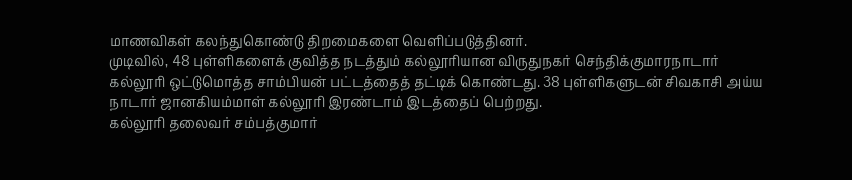மாணவிகள் கலந்துகொண்டு திறமைகளை வெளிப்படுத்தினர்.
முடிவில், 48 புள்ளிகளைக் குவித்த நடத்தும் கல்லூரியான விருதுநகர் செந்திக்குமாரநாடார் கல்லூரி ஒட்டுமொத்த சாம்பியன் பட்டத்தைத் தட்டிக் கொண்டது. 38 புள்ளிகளுடன் சிவகாசி அய்ய நாடார் ஜானகியம்மாள் கல்லூரி இரண்டாம் இடத்தைப் பெற்றது.
கல்லூரி தலைவர் சம்பத்குமார்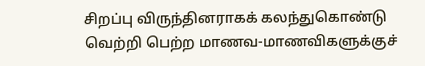சிறப்பு விருந்தினராகக் கலந்துகொண்டு வெற்றி பெற்ற மாணவ-மாணவிகளுக்குச்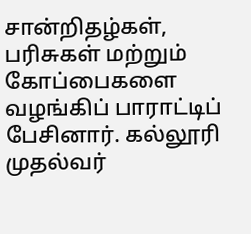சான்றிதழ்கள், பரிசுகள் மற்றும் கோப்பைகளை வழங்கிப் பாராட்டிப் பேசினார். கல்லூரி முதல்வர்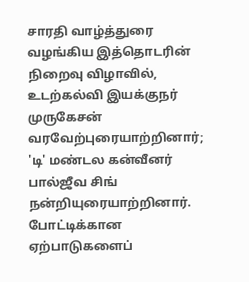சாரதி வாழ்த்துரை வழங்கிய இத்தொடரின் நிறைவு விழாவில், உடற்கல்வி இயக்குநர் முருகேசன் வரவேற்புரையாற்றினார்; 'டி' மண்டல கன்வீனர் பால்ஜீவ சிங் நன்றியுரையாற்றினார். போட்டிக்கான ஏற்பாடுகளைப்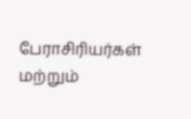பேராசிரியர்கள் மற்றும்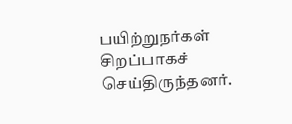பயிற்றுநர்கள் சிறப்பாகச் செய்திருந்தனர்.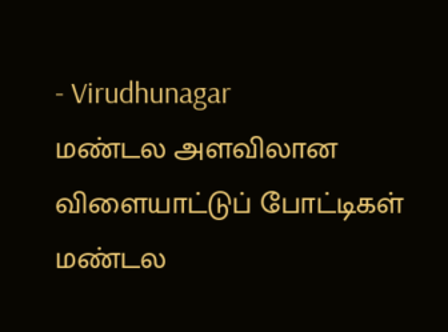- Virudhunagar
மண்டல அளவிலான விளையாட்டுப் போட்டிகள்
மண்டல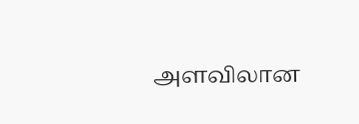அளவிலான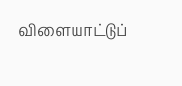விளையாட்டுப்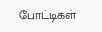போட்டிகள்